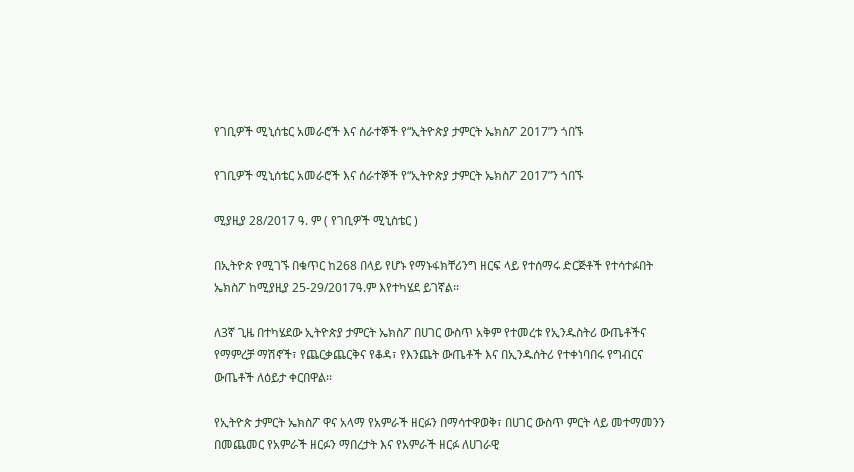የገቢዎች ሚኒሰቴር አመራሮች እና ሰራተኞች የ“ኢትዮጵያ ታምርት ኤክስፖ 2017”ን ጎበኙ

የገቢዎች ሚኒሰቴር አመራሮች እና ሰራተኞች የ“ኢትዮጵያ ታምርት ኤክስፖ 2017”ን ጎበኙ

ሚያዚያ 28/2017 ዓ. ም ( የገቢዎች ሚኒስቴር )

በኢትዮጵ የሚገኙ በቁጥር ከ268 በላይ የሆኑ የማኑፋክቸሪንግ ዘርፍ ላይ የተሰማሩ ድርጅቶች የተሳተፉበት ኤክስፖ ከሚያዚያ 25-29/2017ዓ.ም እየተካሄደ ይገኛል፡፡

ለ3ኛ ጊዜ በተካሄደው ኢትዮጵያ ታምርት ኤክስፖ በሀገር ውስጥ አቅም የተመረቱ የኢንዱስትሪ ውጤቶችና የማምረቻ ማሽኖች፣ የጨርቃጨርቅና የቆዳ፣ የእንጨት ውጤቶች እና በኢንዱሰትሪ የተቀነባበሩ የግብርና ውጤቶች ለዕይታ ቀርበዋል፡፡

የኢትዮጵ ታምርት ኤክስፖ ዋና አላማ የአምራች ዘርፉን በማሳተዋወቅ፣ በሀገር ውስጥ ምርት ላይ መተማመንን በመጨመር የአምራች ዘርፉን ማበረታት እና የአምራች ዘርፉ ለሀገራዊ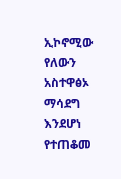ኢኮኖሚው የለውን አስተዋፅኦ ማሳደግ እንደሆነ የተጠቆመ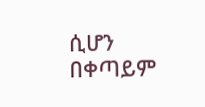ሲሆን በቀጣይም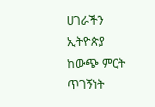ሀገራችን ኢትዮጵያ ከውጭ ምርት ጥገኝነት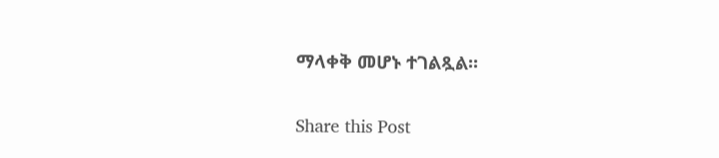ማላቀቅ መሆኑ ተገልጿል፡፡

Share this Post